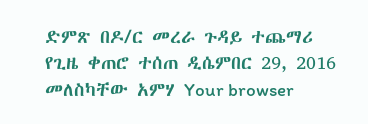ድምጽ በዶ/ር መረራ ጉዳይ ተጨማሪ የጊዜ ቀጠሮ ተሰጠ ዲሴምበር 29, 2016 መለስካቸው አምሃ Your browser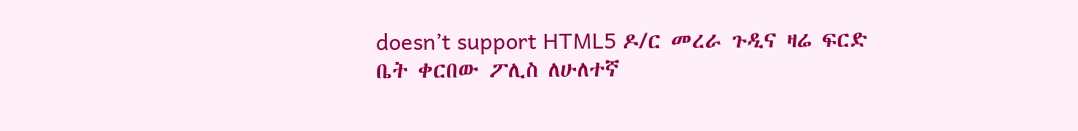doesn’t support HTML5 ዶ/ር መረራ ጉዲና ዛሬ ፍርድ ቤት ቀርበው ፖሊስ ለሁለተኛ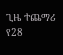ጊዜ ተጨማሪ የ28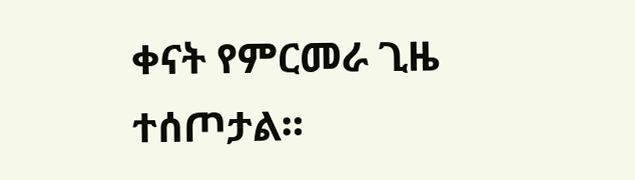ቀናት የምርመራ ጊዜ ተሰጦታል።